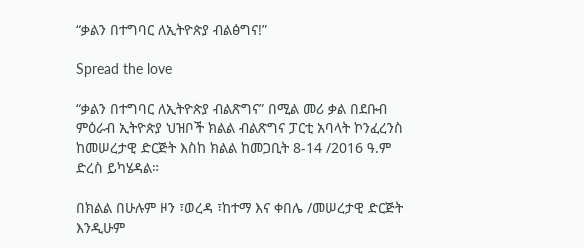“ቃልን በተግባር ለኢትዮጵያ ብልፅግና!”

Spread the love

“ቃልን በተግባር ለኢትዮጵያ ብልጽግና” በሚል መሪ ቃል በደቡብ ምዕራብ ኢትዮጵያ ህዝቦች ክልል ብልጽግና ፓርቲ አባላት ኮንፈረንስ ከመሠረታዊ ድርጅት እስከ ክልል ከመጋቢት 8-14 /2016 ዓ.ም ድረስ ይካሄዳል።

በክልል በሁሉም ዞን ፣ወረዳ ፣ከተማ እና ቀበሌ /መሠረታዊ ድርጅት እንዲሁም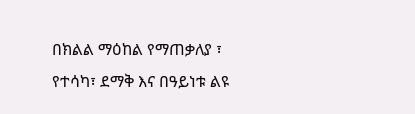በክልል ማዕከል የማጠቃለያ ፣ የተሳካ፣ ደማቅ እና በዓይነቱ ልዩ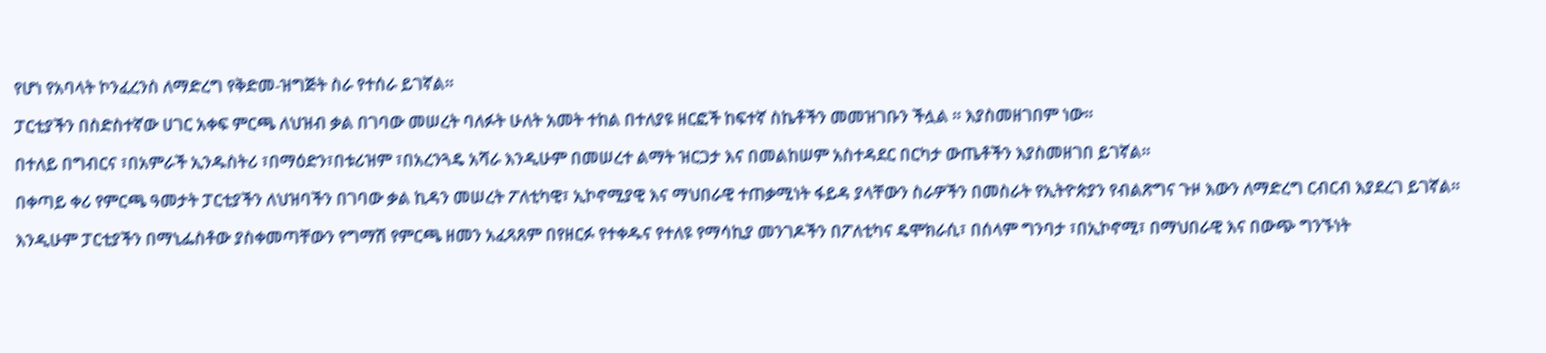የሆነ የአባላት ኮንፈረንስ ለማድረግ የቅድመ-ዝግጅት ስራ የተሰራ ይገኛል።

ፓርቲያችን በስድስተኛው ሀገር አቀፍ ምርጫ ለህዝብ ቃል በገባው መሠረት ባለፉት ሁለት አመት ተከል በተለያዩ ዘርፎች ከፍተኛ ስኬቶችን መመዝገቡን ችሏል ። እያስመዘገበም ነው።

በተለይ በግብርና ፣በአምራች ኢንዱስትሪ ፣በማዕድን፣በቱሪዝም ፣በአረንጓዴ አሻራ እንዲሁም በመሠረተ ልማት ዝርጋታ እና በመልከሠም አስተዳደር በርካታ ውጤቶችን እያስመዘገበ ይገኛል።

በቀጣይ ቀሪ የምርጫ ዓመታት ፓርቲያችን ለህዝባችን በገባው ቃል ኪዳን መሠረት ፖለቲካዊ፣ ኢኮኖሚያዊ እና ማህበራዊ ተጠቃሚነት ፋይዳ ያላቸውን ስራዎችን በመስራት የኢትዮጵያን የብልጽግና ጉዞ እውን ለማድረግ ርብርብ እያደረገ ይገኛል።

እንዲሁም ፓርቲያችን በማኒፌስቶው ያስቀመጣቸውን የግማሽ የምርጫ ዘመን አፈጻጸም በየዘርፉ የተቀዱና የተለዩ የማሳኪያ መንገዶችን በፖለቲካና ዴሞክራሲ፣ በሰላም ግንባታ ፣በኢኮኖሚ፣ በማህበራዊ እና በውጭ ግንኙነት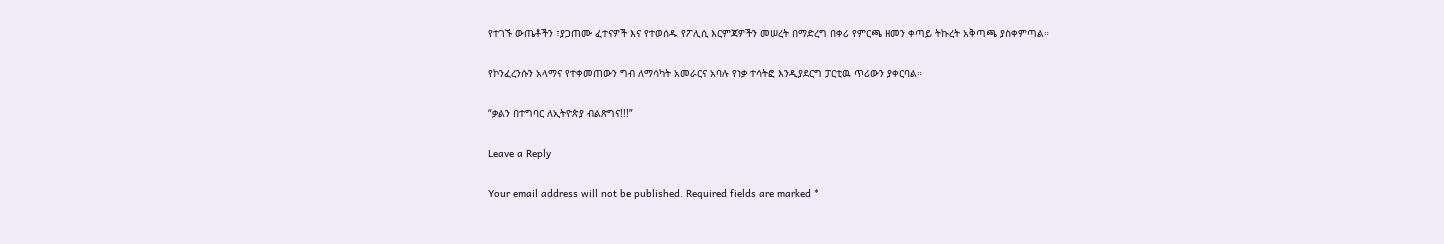የተገኙ ውጤቶችን ፣ያጋጠሙ ፈተናዎች እና የተወሰዱ የፖሊሲ እርምጃዎችን መሠረት በማድረግ በቀሪ የምርጫ ዘመን ቀጣይ ትኩረት አቅጣጫ ያስቀምጣል።

የኮንፈረንሱን አላማና የተቀመጠውን ግብ ለማሳካት አመራርና አባሉ የነቃ ተሳትፎ እንዲያደርግ ፓርቲዉ ጥሪውን ያቀርባል።

“ቃልን በተግባር ለኢትዮጵያ ብልጽግና!!!”

Leave a Reply

Your email address will not be published. Required fields are marked *